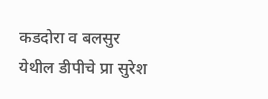कडदोरा व बलसुर येथील डीपीचे प्रा सुरेश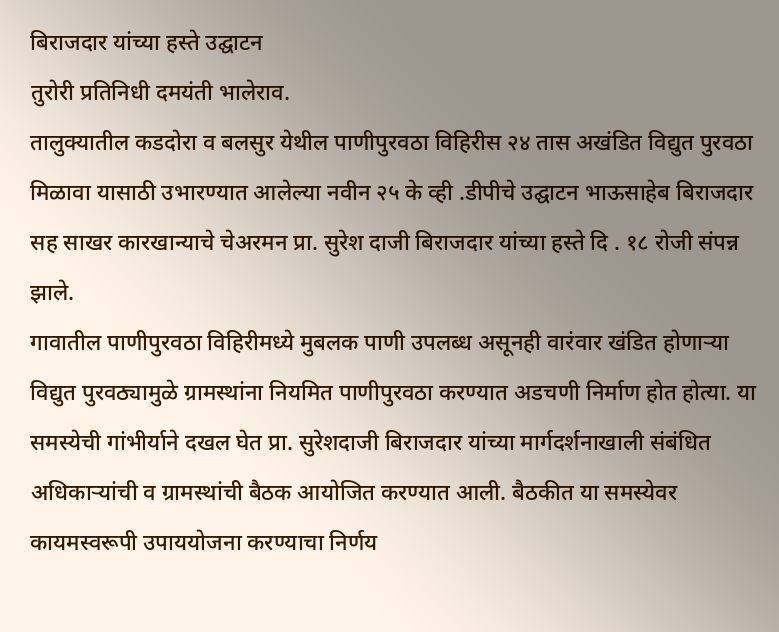बिराजदार यांच्या हस्ते उद्घाटन
तुरोरी प्रतिनिधी दमयंती भालेराव.
तालुक्यातील कडदोरा व बलसुर येथील पाणीपुरवठा विहिरीस २४ तास अखंडित विद्युत पुरवठा मिळावा यासाठी उभारण्यात आलेल्या नवीन २५ के व्ही .डीपीचे उद्घाटन भाऊसाहेब बिराजदार सह साखर कारखान्याचे चेअरमन प्रा. सुरेश दाजी बिराजदार यांच्या हस्ते दि . १८ रोजी संपन्न झाले.
गावातील पाणीपुरवठा विहिरीमध्ये मुबलक पाणी उपलब्ध असूनही वारंवार खंडित होणाऱ्या विद्युत पुरवठ्यामुळे ग्रामस्थांना नियमित पाणीपुरवठा करण्यात अडचणी निर्माण होत होत्या. या समस्येची गांभीर्याने दखल घेत प्रा. सुरेशदाजी बिराजदार यांच्या मार्गदर्शनाखाली संबंधित अधिकाऱ्यांची व ग्रामस्थांची बैठक आयोजित करण्यात आली. बैठकीत या समस्येवर कायमस्वरूपी उपाययोजना करण्याचा निर्णय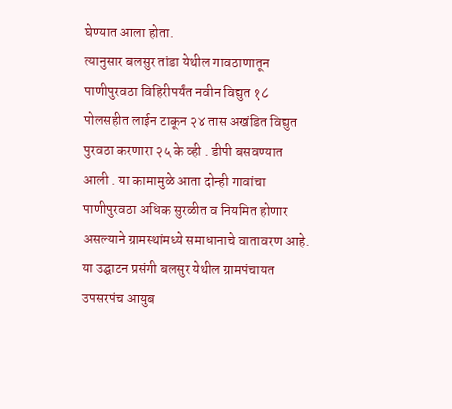घेण्यात आला होता.
त्यानुसार बलसुर तांडा येथील गावठाणातून पाणीपुरवठा विहिरीपर्यंत नवीन विद्युत १८ पोलसहीत लाईन टाकून २४ तास अखंडित विद्युत पुरवठा करणारा २५ के व्ही . डीपी बसवण्यात आली . या कामामुळे आता दोन्ही गावांचा पाणीपुरवठा अधिक सुरळीत व नियमित होणार असल्याने ग्रामस्थांमध्ये समाधानाचे वातावरण आहे.
या उद्घाटन प्रसंगी बलसुर येथील ग्रामपंचायत उपसरपंच आयुब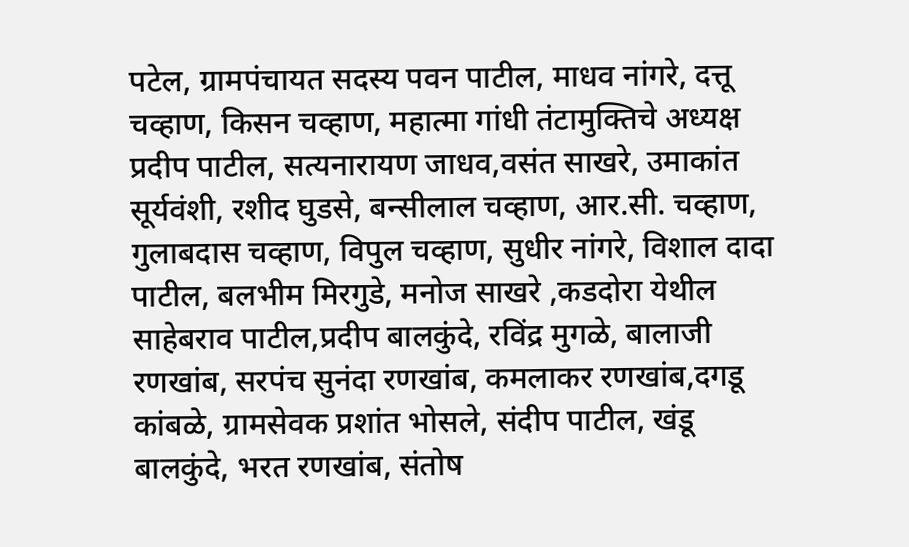पटेल, ग्रामपंचायत सदस्य पवन पाटील, माधव नांगरे, दत्तू चव्हाण, किसन चव्हाण, महात्मा गांधी तंटामुक्तिचे अध्यक्ष प्रदीप पाटील, सत्यनारायण जाधव,वसंत साखरे, उमाकांत सूर्यवंशी, रशीद घुडसे, बन्सीलाल चव्हाण, आर.सी. चव्हाण, गुलाबदास चव्हाण, विपुल चव्हाण, सुधीर नांगरे, विशाल दादा पाटील, बलभीम मिरगुडे, मनोज साखरे ,कडदोरा येथील साहेबराव पाटील,प्रदीप बालकुंदे, रविंद्र मुगळे, बालाजी रणखांब, सरपंच सुनंदा रणखांब, कमलाकर रणखांब,दगडू कांबळे, ग्रामसेवक प्रशांत भोसले, संदीप पाटील, खंडू बालकुंदे, भरत रणखांब, संतोष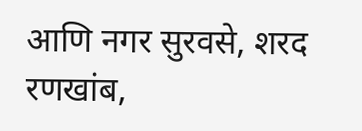आणि नगर सुरवसे, शरद रणखांब,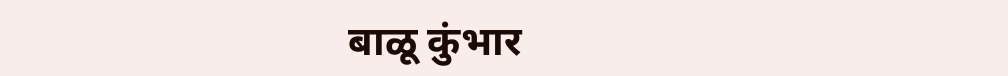बाळू कुंभार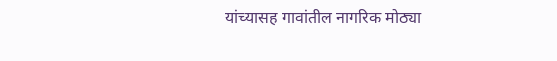यांच्यासह गावांतील नागरिक मोठ्या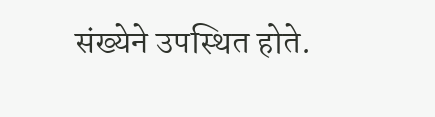संख्येने उपस्थित होते.